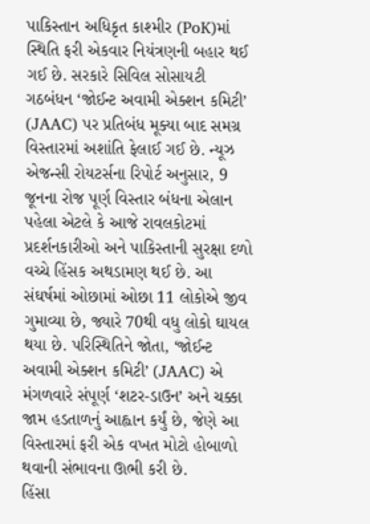પાકિસ્તાન અધિકૃત કાશ્મીર (PoK)માં સ્થિતિ ફરી એકવાર નિયંત્રણની બહાર થઈ ગઈ છે. સરકારે સિવિલ સોસાયટી ગઠબંધન ‘જોઈન્ટ અવામી એક્શન કમિટી’ (JAAC) પર પ્રતિબંધ મૂક્યા બાદ સમગ્ર વિસ્તારમાં અશાંતિ ફેલાઈ ગઈ છે. ન્યૂઝ એજન્સી રોયટર્સના રિપોર્ટ અનુસાર, 9 જૂનના રોજ પૂર્ણ વિસ્તાર બંધના એલાન પહેલા એટલે કે આજે રાવલકોટમાં પ્રદર્શનકારીઓ અને પાકિસ્તાની સુરક્ષા દળો વચ્ચે હિંસક અથડામણ થઈ છે. આ સંઘર્ષમાં ઓછામાં ઓછા 11 લોકોએ જીવ ગુમાવ્યા છે, જ્યારે 70થી વધુ લોકો ઘાયલ થયા છે. પરિસ્થિતિને જોતા, ‘જોઈન્ટ અવામી એક્શન કમિટી’ (JAAC) એ મંગળવારે સંપૂર્ણ ‘શટર-ડાઉન’ અને ચક્કા જામ હડતાળનું આહ્વાન કર્યું છે, જેણે આ વિસ્તારમાં ફરી એક વખત મોટો હોબાળો થવાની સંભાવના ઊભી કરી છે.
હિંસા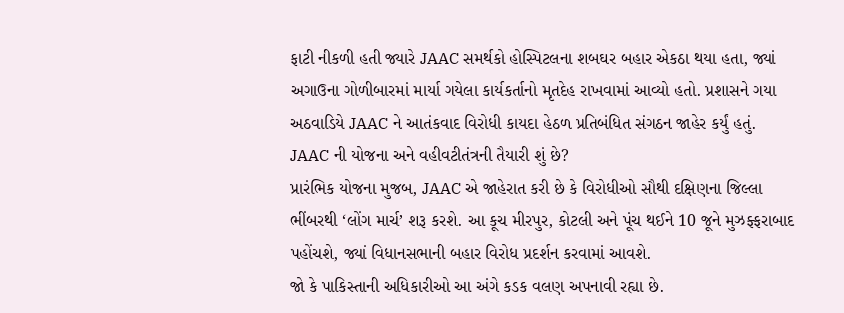ફાટી નીકળી હતી જ્યારે JAAC સમર્થકો હોસ્પિટલના શબઘર બહાર એકઠા થયા હતા, જ્યાં અગાઉના ગોળીબારમાં માર્યા ગયેલા કાર્યકર્તાનો મૃતદેહ રાખવામાં આવ્યો હતો. પ્રશાસને ગયા અઠવાડિયે JAAC ને આતંકવાદ વિરોધી કાયદા હેઠળ પ્રતિબંધિત સંગઠન જાહેર કર્યું હતું.
JAAC ની યોજના અને વહીવટીતંત્રની તૈયારી શું છે?
પ્રારંભિક યોજના મુજબ, JAAC એ જાહેરાત કરી છે કે વિરોધીઓ સૌથી દક્ષિણના જિલ્લા ભીંબરથી ‘લોંગ માર્ચ’ શરૂ કરશે. આ કૂચ મીરપુર, કોટલી અને પૂંચ થઈને 10 જૂને મુઝફ્ફરાબાદ પહોંચશે, જ્યાં વિધાનસભાની બહાર વિરોધ પ્રદર્શન કરવામાં આવશે.
જો કે પાકિસ્તાની અધિકારીઓ આ અંગે કડક વલણ અપનાવી રહ્યા છે.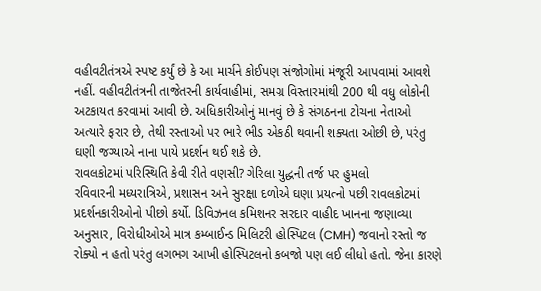વહીવટીતંત્રએ સ્પષ્ટ કર્યું છે કે આ માર્ચને કોઈપણ સંજોગોમાં મંજૂરી આપવામાં આવશે નહીં. વહીવટીતંત્રની તાજેતરની કાર્યવાહીમાં, સમગ્ર વિસ્તારમાંથી 200 થી વધુ લોકોની અટકાયત કરવામાં આવી છે. અધિકારીઓનું માનવું છે કે સંગઠનના ટોચના નેતાઓ અત્યારે ફરાર છે, તેથી રસ્તાઓ પર ભારે ભીડ એકઠી થવાની શક્યતા ઓછી છે, પરંતુ ઘણી જગ્યાએ નાના પાયે પ્રદર્શન થઈ શકે છે.
રાવલકોટમાં પરિસ્થિતિ કેવી રીતે વણસી? ગેરિલા યુદ્ધની તર્જ પર હુમલો
રવિવારની મધ્યરાત્રિએ, પ્રશાસન અને સુરક્ષા દળોએ ઘણા પ્રયત્નો પછી રાવલકોટમાં પ્રદર્શનકારીઓનો પીછો કર્યો. ડિવિઝનલ કમિશનર સરદાર વાહીદ ખાનના જણાવ્યા અનુસાર, વિરોધીઓએ માત્ર કમ્બાઈન્ડ મિલિટરી હોસ્પિટલ (CMH) જવાનો રસ્તો જ રોક્યો ન હતો પરંતુ લગભગ આખી હોસ્પિટલનો કબજો પણ લઈ લીધો હતો. જેના કારણે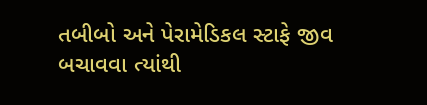તબીબો અને પેરામેડિકલ સ્ટાફે જીવ બચાવવા ત્યાંથી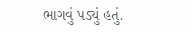ભાગવું પડ્યું હતું.